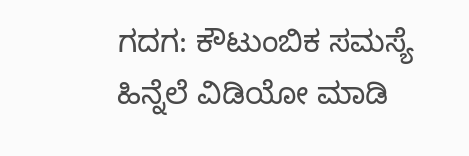ಗದಗ: ಕೌಟುಂಬಿಕ ಸಮಸ್ಯೆ ಹಿನ್ನೆಲೆ ವಿಡಿಯೋ ಮಾಡಿ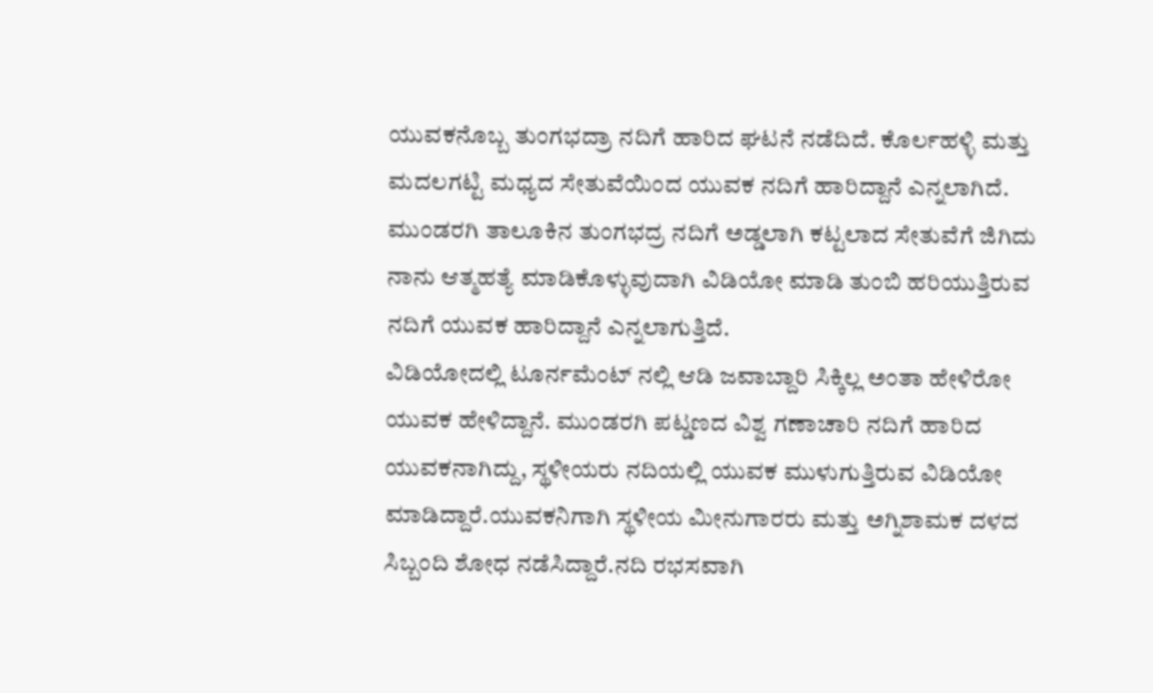ಯುವಕನೊಬ್ಬ ತುಂಗಭದ್ರಾ ನದಿಗೆ ಹಾರಿದ ಘಟನೆ ನಡೆದಿದೆ. ಕೊರ್ಲಹಳ್ಳಿ ಮತ್ತು ಮದಲಗಟ್ಟಿ ಮಧ್ಯದ ಸೇತುವೆಯಿಂದ ಯುವಕ ನದಿಗೆ ಹಾರಿದ್ದಾನೆ ಎನ್ನಲಾಗಿದೆ. ಮುಂಡರಗಿ ತಾಲೂಕಿನ ತುಂಗಭದ್ರ ನದಿಗೆ ಅಡ್ಡಲಾಗಿ ಕಟ್ಟಲಾದ ಸೇತುವೆಗೆ ಜಿಗಿದು ನಾನು ಆತ್ಮಹತ್ಯೆ ಮಾಡಿಕೊಳ್ಳುವುದಾಗಿ ವಿಡಿಯೋ ಮಾಡಿ ತುಂಬಿ ಹರಿಯುತ್ತಿರುವ ನದಿಗೆ ಯುವಕ ಹಾರಿದ್ದಾನೆ ಎನ್ನಲಾಗುತ್ತಿದೆ.
ವಿಡಿಯೋದಲ್ಲಿ ಟೂರ್ನಮೆಂಟ್ ನಲ್ಲಿ ಆಡಿ ಜವಾಬ್ದಾರಿ ಸಿಕ್ಕಿಲ್ಲ ಅಂತಾ ಹೇಳಿರೋ ಯುವಕ ಹೇಳಿದ್ದಾನೆ. ಮುಂಡರಗಿ ಪಟ್ಡಣದ ವಿಶ್ವ ಗಣಾಚಾರಿ ನದಿಗೆ ಹಾರಿದ ಯುವಕನಾಗಿದ್ದು, ಸ್ಥಳೀಯರು ನದಿಯಲ್ಲಿ ಯುವಕ ಮುಳುಗುತ್ತಿರುವ ವಿಡಿಯೋ ಮಾಡಿದ್ದಾರೆ.ಯುವಕನಿಗಾಗಿ ಸ್ಥಳೀಯ ಮೀನುಗಾರರು ಮತ್ತು ಅಗ್ನಿಶಾಮಕ ದಳದ ಸಿಬ್ಬಂದಿ ಶೋಧ ನಡೆಸಿದ್ದಾರೆ.ನದಿ ರಭಸವಾಗಿ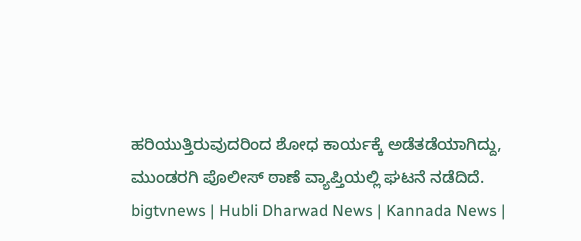ಹರಿಯುತ್ತಿರುವುದರಿಂದ ಶೋಧ ಕಾರ್ಯಕ್ಕೆ ಅಡೆತಡೆಯಾಗಿದ್ದು,
ಮುಂಡರಗಿ ಪೊಲೀಸ್ ಠಾಣೆ ವ್ಯಾಪ್ತಿಯಲ್ಲಿ ಘಟನೆ ನಡೆದಿದೆ.
bigtvnews | Hubli Dharwad News | Kannada News |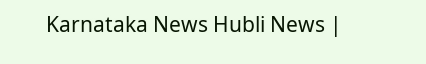Karnataka News Hubli News |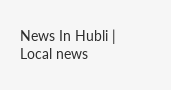News In Hubli | Local news